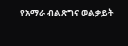የአማራ ብልጽግና ወልቃይት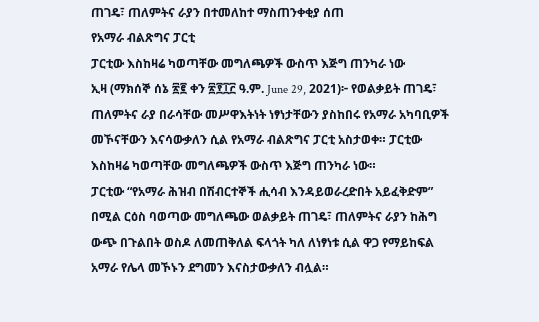ጠገዴ፣ ጠለምትና ራያን በተመለከተ ማስጠንቀቂያ ሰጠ
የአማራ ብልጽግና ፓርቲ
ፓርቲው እስከዛሬ ካወጣቸው መግለጫዎች ውስጥ እጅግ ጠንካራ ነው
ኢዛ (ማክሰኞ ሰኔ ፳፪ ቀን ፳፻፲፫ ዓ.ም. June 29, 2021)፦ የወልቃይት ጠገዴ፣ ጠለምትና ራያ በራሳቸው መሥዋእትነት ነፃነታቸውን ያስከበሩ የአማራ አካባቢዎች መኾናቸውን እናሳውቃለን ሲል የአማራ ብልጽግና ፓርቲ አስታወቀ። ፓርቲው እስከዛሬ ካወጣቸው መግለጫዎች ውስጥ እጅግ ጠንካራ ነው።
ፓርቲው “የአማራ ሕዝብ በሽብርተኞች ሒሳብ እንዳይወራረድበት አይፈቅድም” በሚል ርዕስ ባወጣው መግለጫው ወልቃይት ጠገዴ፣ ጠለምትና ራያን ከሕግ ውጭ በጉልበት ወስዶ ለመጠቅለል ፍላጎት ካለ ለነፃነቱ ሲል ዋጋ የማይከፍል አማራ የሌላ መኾኑን ደግመን እናስታውቃለን ብሏል።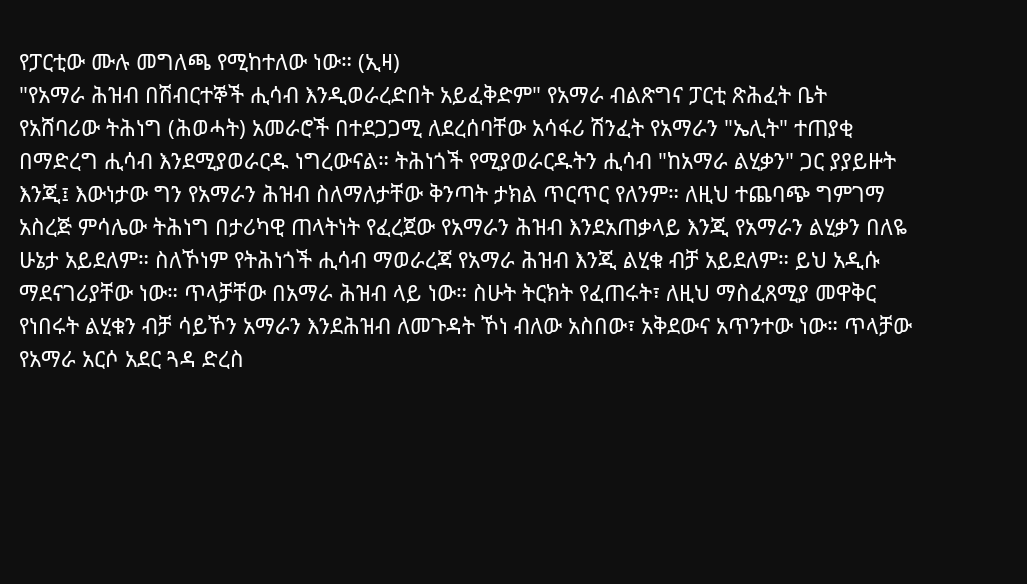የፓርቲው ሙሉ መግለጫ የሚከተለው ነው። (ኢዛ)
"የአማራ ሕዝብ በሽብርተኞች ሒሳብ እንዲወራረድበት አይፈቅድም" የአማራ ብልጽግና ፓርቲ ጽሕፈት ቤት
የአሸባሪው ትሕነግ (ሕወሓት) አመራሮች በተደጋጋሚ ለደረሰባቸው አሳፋሪ ሽንፈት የአማራን "ኤሊት" ተጠያቂ በማድረግ ሒሳብ እንደሚያወራርዱ ነግረውናል። ትሕነጎች የሚያወራርዱትን ሒሳብ "ከአማራ ልሂቃን" ጋር ያያይዙት እንጂ፤ እውነታው ግን የአማራን ሕዝብ ስለማለታቸው ቅንጣት ታክል ጥርጥር የለንም። ለዚህ ተጨባጭ ግምገማ አስረጅ ምሳሌው ትሕነግ በታሪካዊ ጠላትነት የፈረጀው የአማራን ሕዝብ እንደአጠቃላይ እንጂ የአማራን ልሂቃን በለዬ ሁኔታ አይደለም። ስለኾነም የትሕነጎች ሒሳብ ማወራረጃ የአማራ ሕዝብ እንጂ ልሂቁ ብቻ አይደለም። ይህ አዲሱ ማደናገሪያቸው ነው። ጥላቻቸው በአማራ ሕዝብ ላይ ነው። ስሁት ትርክት የፈጠሩት፣ ለዚህ ማስፈጸሚያ መዋቅር የነበሩት ልሂቁን ብቻ ሳይኾን አማራን እንደሕዝብ ለመጉዳት ኾነ ብለው አስበው፣ አቅደውና አጥንተው ነው። ጥላቻው የአማራ አርሶ አደር ጓዳ ድረስ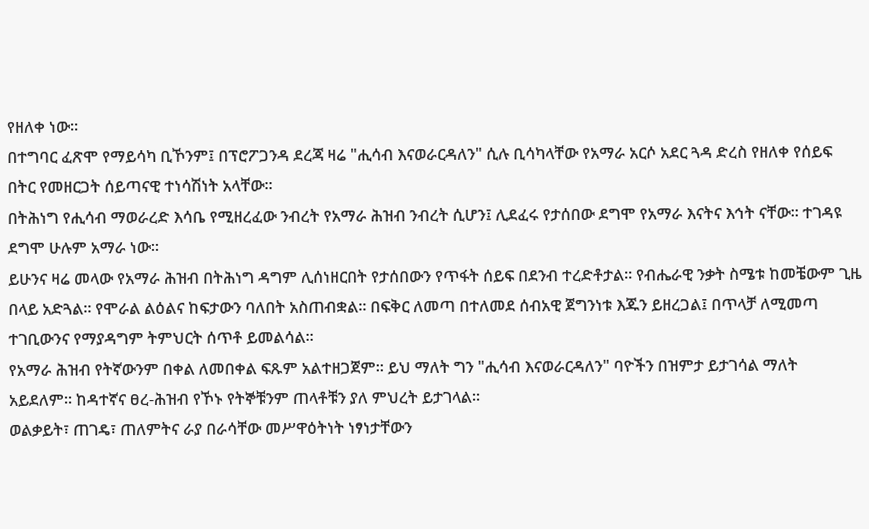የዘለቀ ነው።
በተግባር ፈጽሞ የማይሳካ ቢኾንም፤ በፕሮፖጋንዳ ደረጃ ዛሬ "ሒሳብ እናወራርዳለን" ሲሉ ቢሳካላቸው የአማራ አርሶ አደር ጓዳ ድረስ የዘለቀ የሰይፍ በትር የመዘርጋት ሰይጣናዊ ተነሳሽነት አላቸው።
በትሕነግ የሒሳብ ማወራረድ እሳቤ የሚዘረፈው ንብረት የአማራ ሕዝብ ንብረት ሲሆን፤ ሊደፈሩ የታሰበው ደግሞ የአማራ እናትና እኅት ናቸው። ተገዳዩ ደግሞ ሁሉም አማራ ነው።
ይሁንና ዛሬ መላው የአማራ ሕዝብ በትሕነግ ዳግም ሊሰነዘርበት የታሰበውን የጥፋት ሰይፍ በደንብ ተረድቶታል። የብሔራዊ ንቃት ስሜቱ ከመቼውም ጊዜ በላይ አድጓል። የሞራል ልዕልና ከፍታውን ባለበት አስጠብቋል። በፍቅር ለመጣ በተለመደ ሰብአዊ ጀግንነቱ እጁን ይዘረጋል፤ በጥላቻ ለሚመጣ ተገቢውንና የማያዳግም ትምህርት ሰጥቶ ይመልሳል።
የአማራ ሕዝብ የትኛውንም በቀል ለመበቀል ፍጹም አልተዘጋጀም። ይህ ማለት ግን "ሒሳብ እናወራርዳለን" ባዮችን በዝምታ ይታገሳል ማለት አይደለም። ከዳተኛና ፀረ-ሕዝብ የኾኑ የትኞቹንም ጠላቶቹን ያለ ምህረት ይታገላል።
ወልቃይት፣ ጠገዴ፣ ጠለምትና ራያ በራሳቸው መሥዋዕትነት ነፃነታቸውን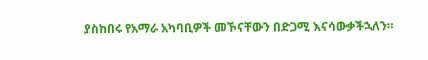ያስከበሩ የአማራ አካባቢዎች መኾናቸውን በድጋሚ እናሳውቃችኋለን።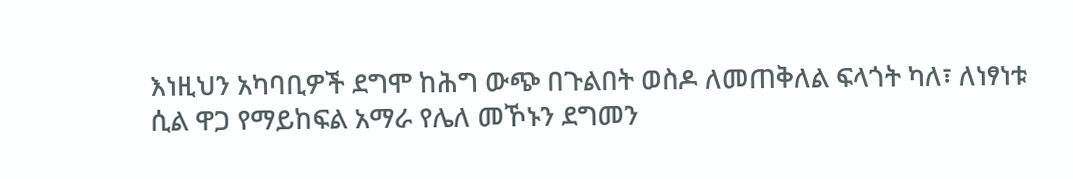እነዚህን አካባቢዎች ደግሞ ከሕግ ውጭ በጉልበት ወስዶ ለመጠቅለል ፍላጎት ካለ፣ ለነፃነቱ ሲል ዋጋ የማይከፍል አማራ የሌለ መኾኑን ደግመን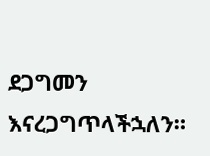ደጋግመን እናረጋግጥላችኋለን።